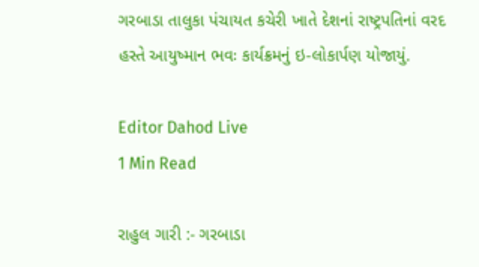ગરબાડા તાલુકા પંચાયત કચેરી ખાતે દેશનાં રાષ્ટ્રપતિનાં વરદ હસ્તે આયુષ્માન ભવઃ કાર્યક્રમનું ઇ-લોકાર્પણ યોજાયું.

Editor Dahod Live
1 Min Read

રાહુલ ગારી :- ગરબાડા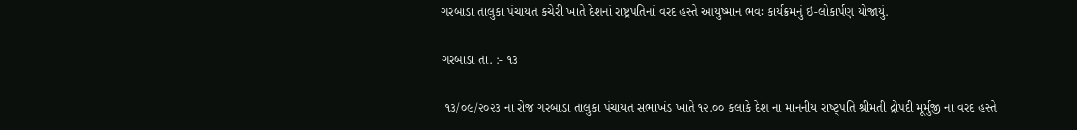ગરબાડા તાલુકા પંચાયત કચેરી ખાતે દેશનાં રાષ્ટ્રપતિનાં વરદ હસ્તે આયુષ્માન ભવઃ કાર્યક્રમનું ઇ-લોકાર્પણ યોજાયું.

ગરબાડા તા. :- ૧૩

 ૧૩/૦૯/૨૦૨૩ ના રોજ ગરબાડા તાલુકા પંચાયત સભાખંડ ખાતે ૧૨.૦૦ કલાકે દેશ ના માનનીય રાષ્ટ્પતિ શ્રીમતી દ્રોપદી મૂર્મુજી ના વરદ હસ્તે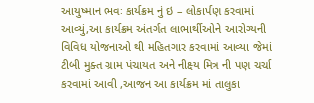આયુષ્માન ભવઃ કાર્યક્રમ નું ઇ – લોકાર્પણ કરવામાં આવ્યું,આ કાર્યક્રમ અંતર્ગત લાભાર્થીઓને આરોગ્યની વિવિધ યોજનાઓ થી મહિતગાર કરવામાં આવ્યા જેમાં ટીબી મુક્ત ગ્રામ પંચાયત અને નીક્ષ્ય મિત્ર ની પણ ચર્ચા કરવામાં આવી ,આજન આ કાર્યક્રમ માં તાલુકા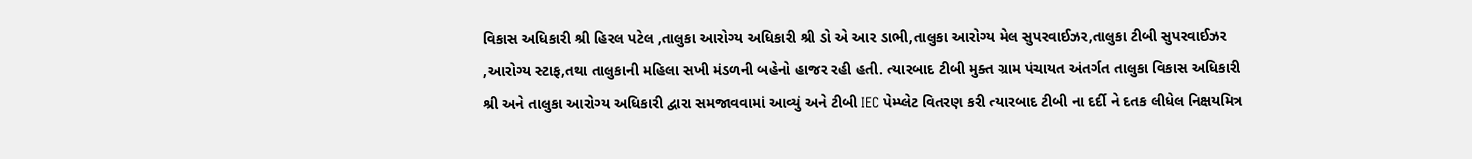વિકાસ અધિકારી શ્રી હિરલ પટેલ ,તાલુકા આરોગ્ય અધિકારી શ્રી ડો એ આર ડાભી,તાલુકા આરોગ્ય મેલ સુપરવાઈઝર,તાલુકા ટીબી સુપરવાઈઝર ,આરોગ્ય સ્ટાફ,તથા તાલુકાની મહિલા સખી મંડળની બહેનો હાજર રહી હતી. ત્યારબાદ ટીબી મુક્ત ગ્રામ પંચાયત અંતર્ગત તાલુકા વિકાસ અધિકારી શ્રી અને તાલુકા આરોગ્ય અધિકારી દ્વારા સમજાવવામાં આવ્યું અને ટીબી IEC પેમ્પ્લેટ વિતરણ કરી ત્યારબાદ ટીબી ના દર્દી ને દતક લીધેલ નિક્ષયમિત્ર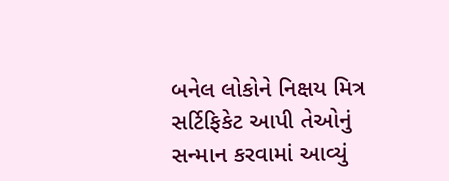બનેલ લોકોને નિક્ષય મિત્ર સર્ટિફિકેટ આપી તેઓનું સન્માન કરવામાં આવ્યું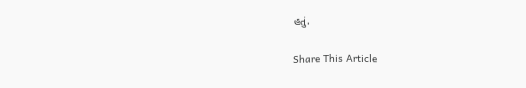હતું.

Share This Article